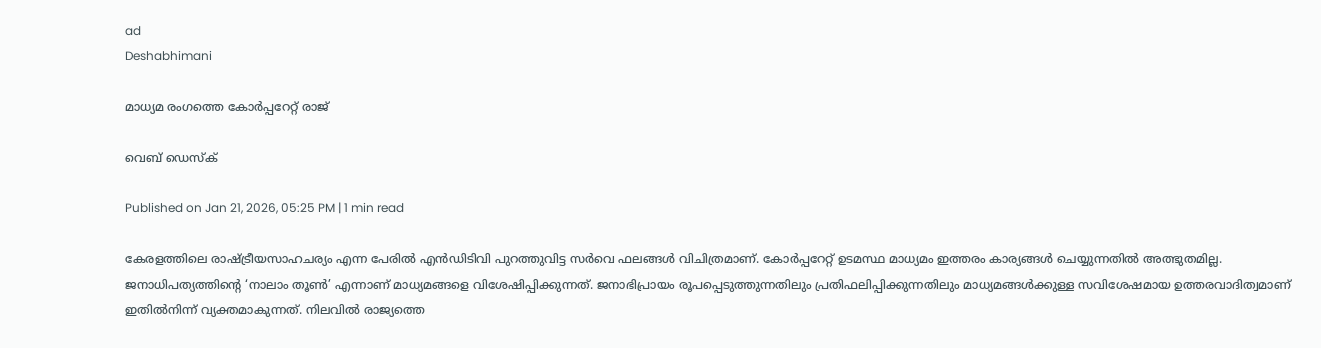ad
Deshabhimani

മാധ്യമ രംഗത്തെ കോർപ്പറേറ്റ് രാജ്

വെബ് ഡെസ്ക്

Published on Jan 21, 2026, 05:25 PM | 1 min read

കേരളത്തിലെ രാഷ്‌ട്രീയസാഹചര്യം എന്ന പേരിൽ എൻഡിടിവി പുറത്തുവിട്ട സർവെ ഫലങ്ങൾ വിചിത്രമാണ്‌. കോർപ്പറേറ്റ്‌ ഉടമസ്ഥ മാധ്യമം ഇത്തരം കാര്യങ്ങൾ ചെയ്യുന്നതിൽ അത്ഭുതമില്ല. ജനാധിപത്യത്തിന്റെ ‘നാലാം തൂൺ’ എന്നാണ്‌ മാധ്യമങ്ങളെ വിശേഷിപ്പിക്കുന്നത്‌. ജനാഭിപ്രായം രൂപപ്പെടുത്തുന്നതിലും പ്രതിഫലിപ്പിക്കുന്നതിലും മാധ്യമങ്ങൾക്കുള്ള സവിശേഷമായ ഉത്തരവാദിത്വമാണ്‌ ഇതിൽനിന്ന്‌ വ്യക്തമാകുന്നത്‌. നിലവിൽ രാജ്യത്തെ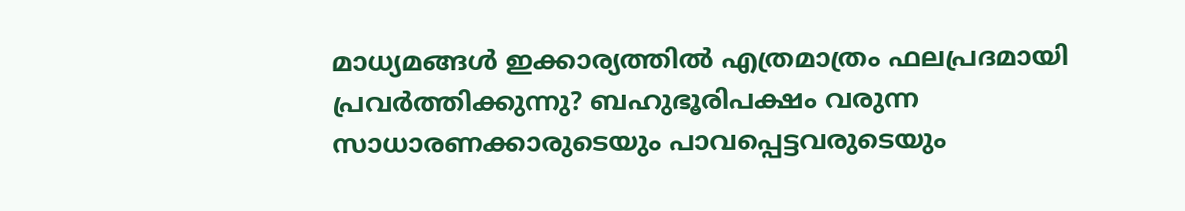മാധ്യമങ്ങൾ ഇക്കാര്യത്തിൽ എത്രമാത്രം ഫലപ്രദമായി പ്രവർത്തിക്കുന്നു? ബഹുഭൂരിപക്ഷം വരുന്ന സാധാരണക്കാരുടെയും പാവപ്പെട്ടവരുടെയും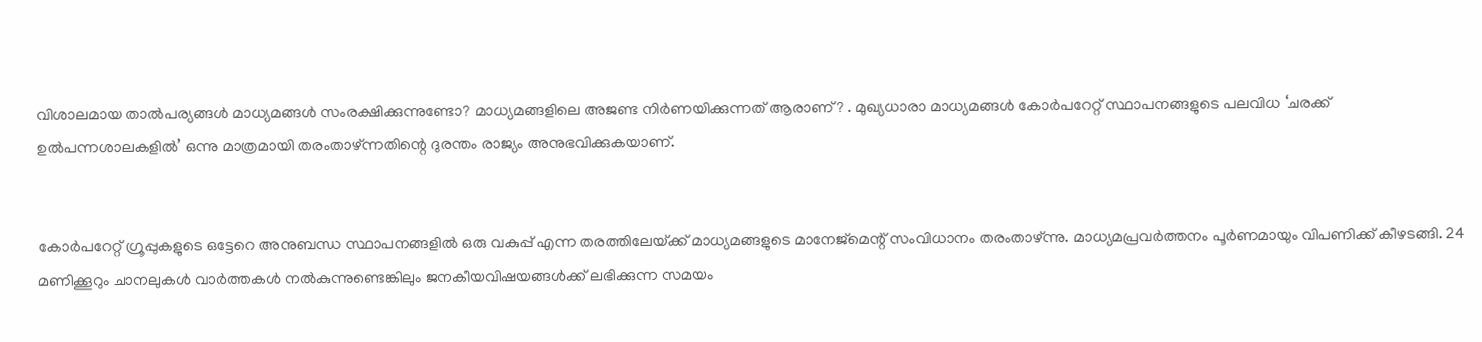വിശാലമായ താൽപര്യങ്ങൾ മാധ്യമങ്ങൾ സംരക്ഷിക്കുന്നുണ്ടോ? മാധ്യമങ്ങളിലെ അജണ്ട നിർണയിക്കുന്നത്‌ ആരാണ്‌? . മുഖ്യധാരാ മാധ്യമങ്ങൾ കോർപറേറ്റ്‌ സ്ഥാപനങ്ങളുടെ പലവിധ ‘ചരക്ക്‌ ഉൽപന്നശാലകളിൽ’ ഒന്നു മാത്രമായി തരംതാഴ്‌ന്നതിന്റെ ദുരന്തം രാജ്യം അനുഭവിക്കുകയാണ്‌.


കോർപറേറ്റ്‌ ഗ്രൂപ്പുകളുടെ ഒട്ടേറെ അനുബന്ധ സ്ഥാപനങ്ങളിൽ ഒരു വകുപ്പ്‌ എന്ന തരത്തിലേയ്‌ക്ക്‌ മാധ്യമങ്ങളുടെ മാനേജ്‌മെന്റ്‌ സംവിധാനം തരംതാഴ്‌ന്നു. മാധ്യമപ്രവർത്തനം പൂർണമായും വിപണിക്ക്‌ കീഴടങ്ങി. 24 മണിക്കൂറും ചാനലുകൾ വാർത്തകൾ നൽകുന്നുണ്ടെങ്കിലും ജനകീയവിഷയങ്ങൾക്ക്‌ ലഭിക്കുന്ന സമയം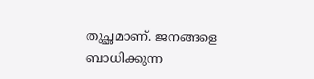തുച്ഛമാണ്‌. ജനങ്ങളെ ബാധിക്കുന്ന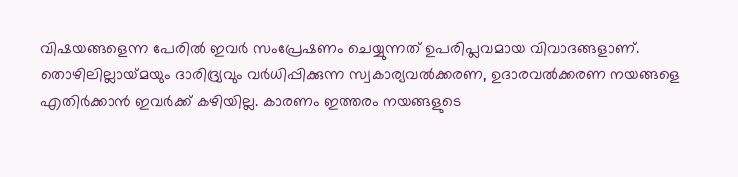വിഷയങ്ങളെന്ന പേരിൽ ഇവർ സംപ്രേഷണം ചെയ്യുന്നത്‌ ഉപരിപ്ലവമായ വിവാദങ്ങളാണ്‌. തൊഴിലില്ലായ്‌മയും ദാരിദ്ര്യവും വർധിപ്പിക്കുന്ന സ്വകാര്യവൽക്കരണ, ഉദാരവൽക്കരണ നയങ്ങളെ എതിർക്കാൻ ഇവർക്ക്‌ കഴിയില്ല. കാരണം ഇത്തരം നയങ്ങളുടെ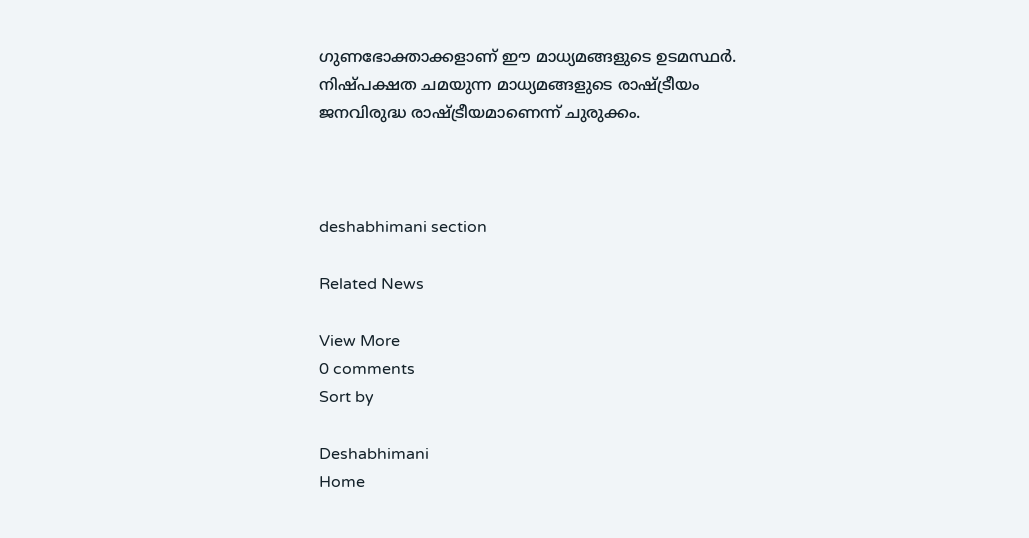ഗുണഭോക്താക്കളാണ്‌ ഈ മാധ്യമങ്ങളുടെ ഉടമസ്ഥർ. നിഷ്‌പക്ഷത ചമയുന്ന മാധ്യമങ്ങളുടെ രാഷ്‌ട്രീയം ജനവിരുദ്ധ രാഷ്‌ട്രീയമാണെന്ന്‌ ചുരുക്കം.



deshabhimani section

Related News

View More
0 comments
Sort by

Deshabhimani
Home